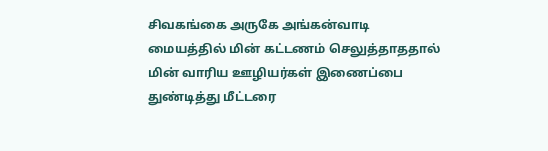சிவகங்கை அருகே அங்கன்வாடி மையத்தில் மின் கட்டணம் செலுத்தாததால் மின் வாரிய ஊழியர்கள் இணைப்பை துண்டித்து மீட்டரை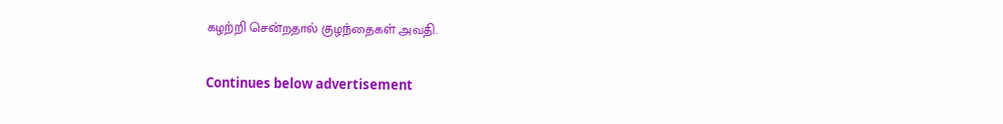கழற்றி சென்றதால் குழந்தைகள் அவதி.

Continues below advertisement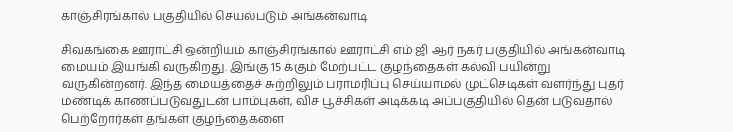காஞ்சிரங்கால் பகுதியில் செயல்படும் அங்கன்வாடி

சிவகங்கை ஊராட்சி ஒன்றியம் காஞ்சிரங்கால் ஊராட்சி எம் ஜி ஆர் நகர் பகுதியில் அங்கன்வாடி மையம் இயங்கி வருகிறது. இங்கு 15 க்கும் மேற்பட்ட குழந்தைகள் கல்வி பயின்று வருகின்றனர். இந்த மையத்தைச் சுற்றிலும் பராமரிப்பு செய்யாமல் முட்செடிகள் வளர்ந்து புதர் மண்டிக் காணப்படுவதுடன் பாம்புகள், விச பூச்சிகள் அடிக்கடி அப்பகுதியில் தென் படுவதால் பெற்றோர்கள் தங்கள் குழந்தைகளை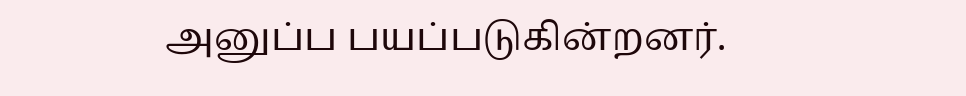அனுப்ப பயப்படுகின்றனர்.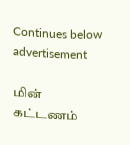Continues below advertisement

மின் கட்டணம்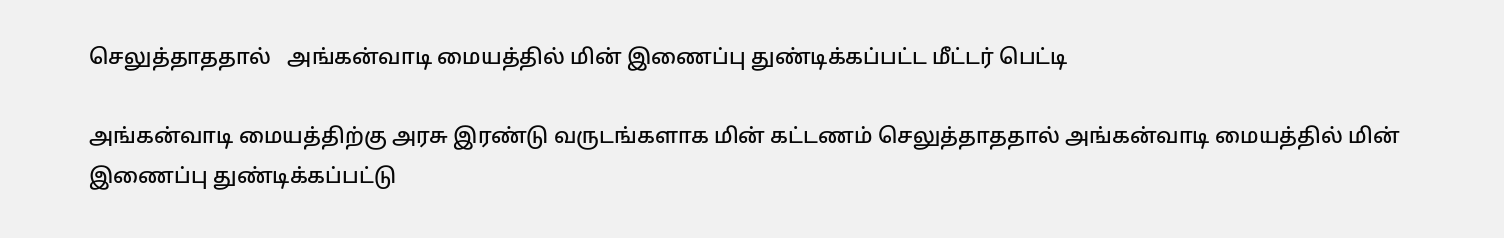செலுத்தாததால்   அங்கன்வாடி மையத்தில் மின் இணைப்பு துண்டிக்கப்பட்ட மீட்டர் பெட்டி

அங்கன்வாடி மையத்திற்கு அரசு இரண்டு வருடங்களாக மின் கட்டணம் செலுத்தாததால் அங்கன்வாடி மையத்தில் மின் இணைப்பு துண்டிக்கப்பட்டு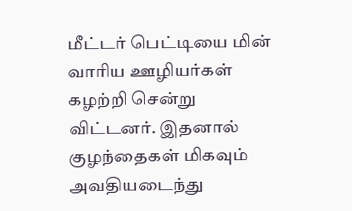மீட்டர் பெட்டியை மின் வாரிய ஊழியர்கள் கழற்றி சென்று விட்டனர். இதனால் குழந்தைகள் மிகவும் அவதியடைந்து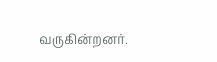வருகின்றனர்.